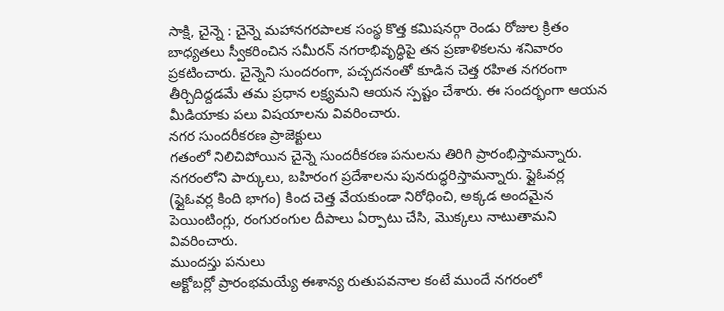సాక్షి, చైన్నె : చైన్నె మహానగరపాలక సంస్థ కొత్త కమిషనర్గా రెండు రోజుల క్రితం బాధ్యతలు స్వీకరించిన సమీరన్ నగరాభివృద్ధిపై తన ప్రణాళికలను శనివారం ప్రకటించారు. చైన్నెని సుందరంగా, పచ్చదనంతో కూడిన చెత్త రహిత నగరంగా తీర్చిదిద్దడమే తమ ప్రధాన లక్ష్యమని ఆయన స్పష్టం చేశారు. ఈ సందర్భంగా ఆయన మీడియాకు పలు విషయాలను వివరించారు.
నగర సుందరీకరణ ప్రాజెక్టులు
గతంలో నిలిచిపోయిన చైన్నె సుందరీకరణ పనులను తిరిగి ప్రారంభిస్తామన్నారు. నగరంలోని పార్కులు, బహిరంగ ప్రదేశాలను పునరుద్ధరిస్తామన్నారు. ఫ్లైఓవర్ల (ఫ్లైఓవర్ల కింది భాగం) కింద చెత్త వేయకుండా నిరోధించి, అక్కడ అందమైన పెయింటింగ్లు, రంగురంగుల దీపాలు ఏర్పాటు చేసి, మొక్కలు నాటుతామని వివరించారు.
ముందస్తు పనులు
అక్టోబర్లో ప్రారంభమయ్యే ఈశాన్య రుతుపవనాల కంటే ముందే నగరంలో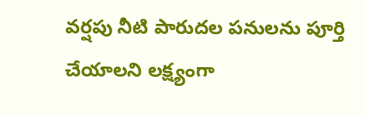వర్షపు నీటి పారుదల పనులను పూర్తి చేయాలని లక్ష్యంగా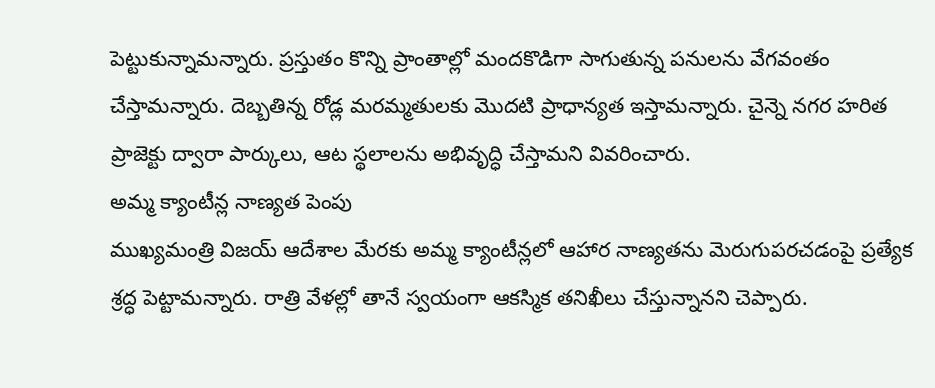పెట్టుకున్నామన్నారు. ప్రస్తుతం కొన్ని ప్రాంతాల్లో మందకొడిగా సాగుతున్న పనులను వేగవంతం చేస్తామన్నారు. దెబ్బతిన్న రోడ్ల మరమ్మతులకు మొదటి ప్రాధాన్యత ఇస్తామన్నారు. చైన్నె నగర హరిత ప్రాజెక్టు ద్వారా పార్కులు, ఆట స్థలాలను అభివృద్ధి చేస్తామని వివరించారు.
అమ్మ క్యాంటీన్ల నాణ్యత పెంపు
ముఖ్యమంత్రి విజయ్ ఆదేశాల మేరకు అమ్మ క్యాంటీన్లలో ఆహార నాణ్యతను మెరుగుపరచడంపై ప్రత్యేక శ్రద్ధ పెట్టామన్నారు. రాత్రి వేళల్లో తానే స్వయంగా ఆకస్మిక తనిఖీలు చేస్తున్నానని చెప్పారు.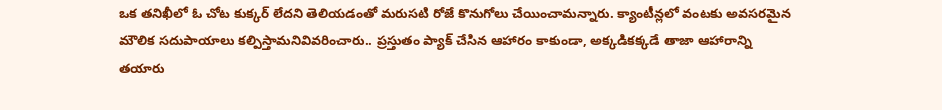ఒక తనిఖీలో ఓ చోట కుక్కర్ లేదని తెలియడంతో మరుసటి రోజే కొనుగోలు చేయించామన్నారు. క్యాంటీన్లలో వంటకు అవసరమైన మౌలిక సదుపాయాలు కల్పిస్తామనివివరించారు.. ప్రస్తుతం ప్యాక్ చేసిన ఆహారం కాకుండా, అక్కడికక్కడే తాజా ఆహారాన్ని తయారు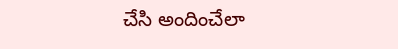చేసి అందించేలా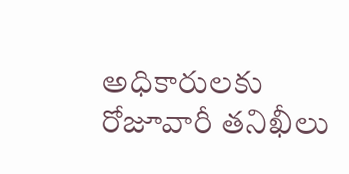అధికారులకు రోజూవారీ తనిఖీలు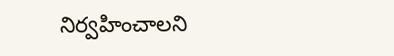నిర్వహించాలని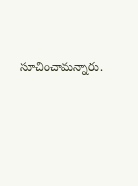సూచించామన్నారు.